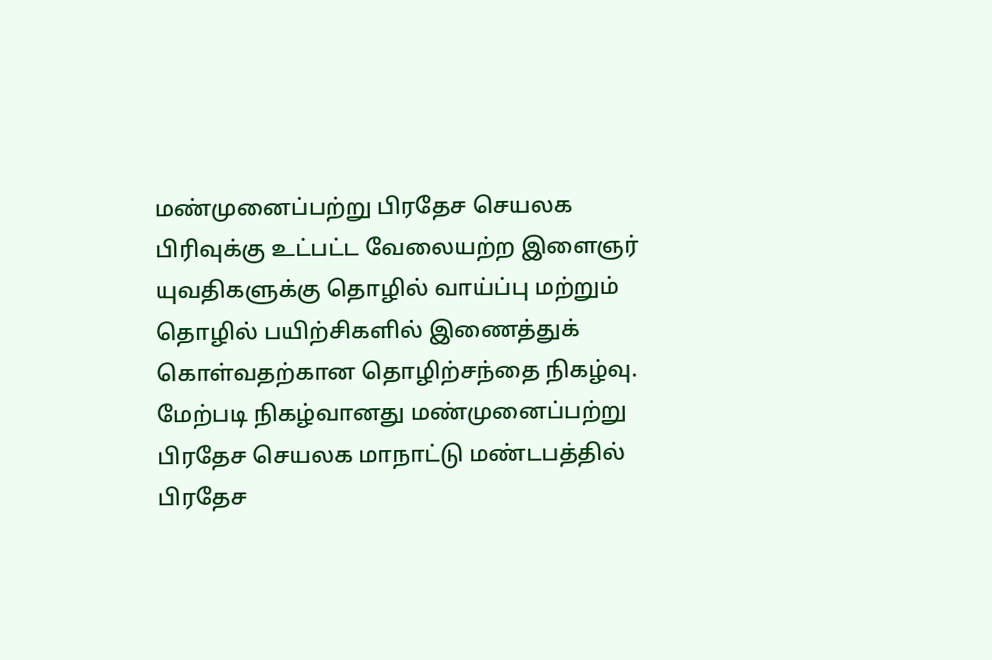மண்முனைப்பற்று பிரதேச செயலக பிரிவுக்கு உட்பட்ட வேலையற்ற இளைஞர் யுவதிகளுக்கு தொழில் வாய்ப்பு மற்றும் தொழில் பயிற்சிகளில் இணைத்துக் கொள்வதற்கான தொழிற்சந்தை நிகழ்வு.
மேற்படி நிகழ்வானது மண்முனைப்பற்று பிரதேச செயலக மாநாட்டு மண்டபத்தில் பிரதேச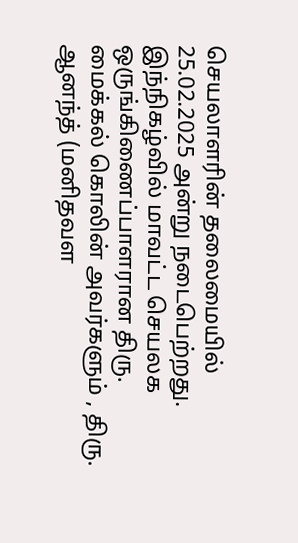செயலாளரின் தலைமையில் 25.02.2025 அன்று நடைபெற்றது. இந்நிகழ்வில் மாவட்ட செயலக ஒருங்கிணைப்பாளரான திரு. மைக்கல் கொலின் அவர்களும் , திரு. ஆனந்த் (மனிதவள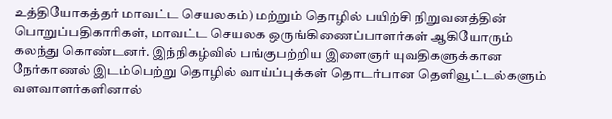உத்தியோகத்தர் மாவட்ட செயலகம்) மற்றும் தொழில் பயிற்சி நிறுவனத்தின் பொறுப்பதிகாரிகள், மாவட்ட செயலக ஒருங்கிணைப்பாளர்கள் ஆகியோரும் கலந்து கொண்டனர். இந்நிகழ்வில் பங்குபற்றிய இளைஞர் யுவதிகளுக்கான நேர்காணல் இடம்பெற்று தொழில் வாய்ப்புக்கள் தொடர்பான தெளிவூட்டல்களும் வளவாளர்களினால்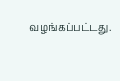வழங்கப்பட்டது.